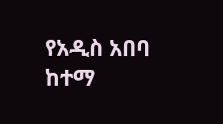የአዲስ አበባ ከተማ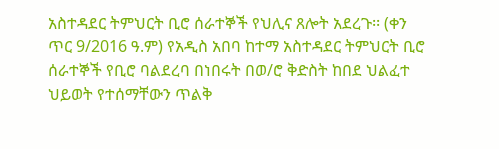አስተዳደር ትምህርት ቢሮ ሰራተኞች የህሊና ጸሎት አደረጉ፡፡ (ቀን ጥር 9/2016 ዓ.ም) የአዲስ አበባ ከተማ አስተዳደር ትምህርት ቢሮ ሰራተኞች የቢሮ ባልደረባ በነበሩት በወ/ሮ ቅድስት ከበደ ህልፈተ ህይወት የተሰማቸውን ጥልቅ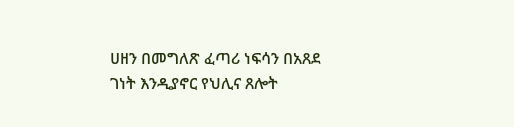ሀዘን በመግለጽ ፈጣሪ ነፍሳን በአጸደ ገነት እንዲያኖር የህሊና ጸሎት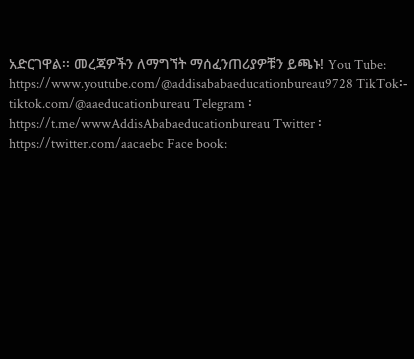አድርገዋል፡፡ መረጃዎችን ለማግኘት ማሰፈንጠሪያዎቹን ይጫኑ! You Tube: https://www.youtube.com/@addisababaeducationbureau9728 TikTok፡- tiktok.com/@aaeducationbureau Telegram ፡ https://t.me/wwwAddisAbabaeducationbureau Twitter ፡ https://twitter.com/aacaebc Face book: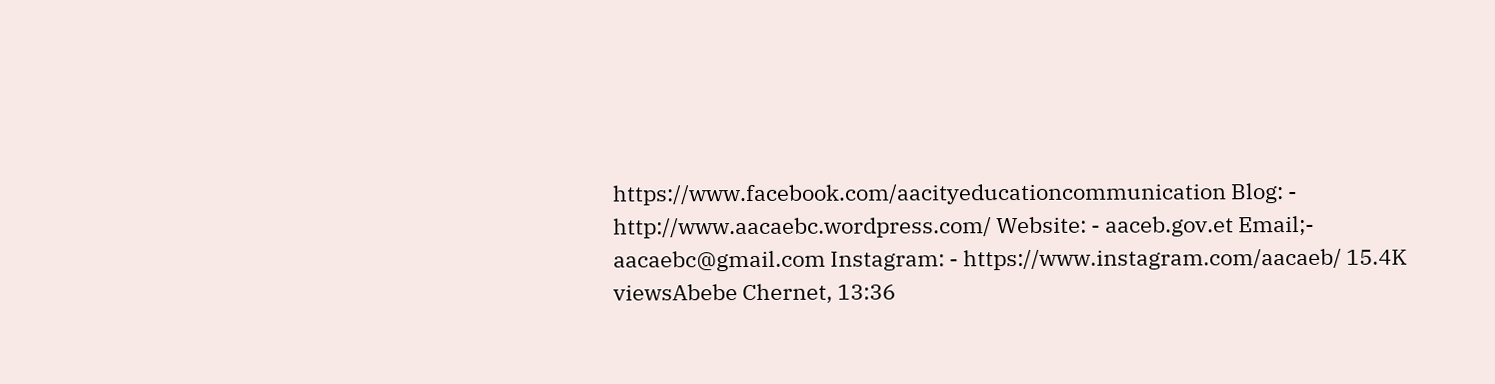https://www.facebook.com/aacityeducationcommunication Blog: - http://www.aacaebc.wordpress.com/ Website: - aaceb.gov.et Email;- aacaebc@gmail.com Instagram: - https://www.instagram.com/aacaeb/ 15.4K viewsAbebe Chernet, 13:36